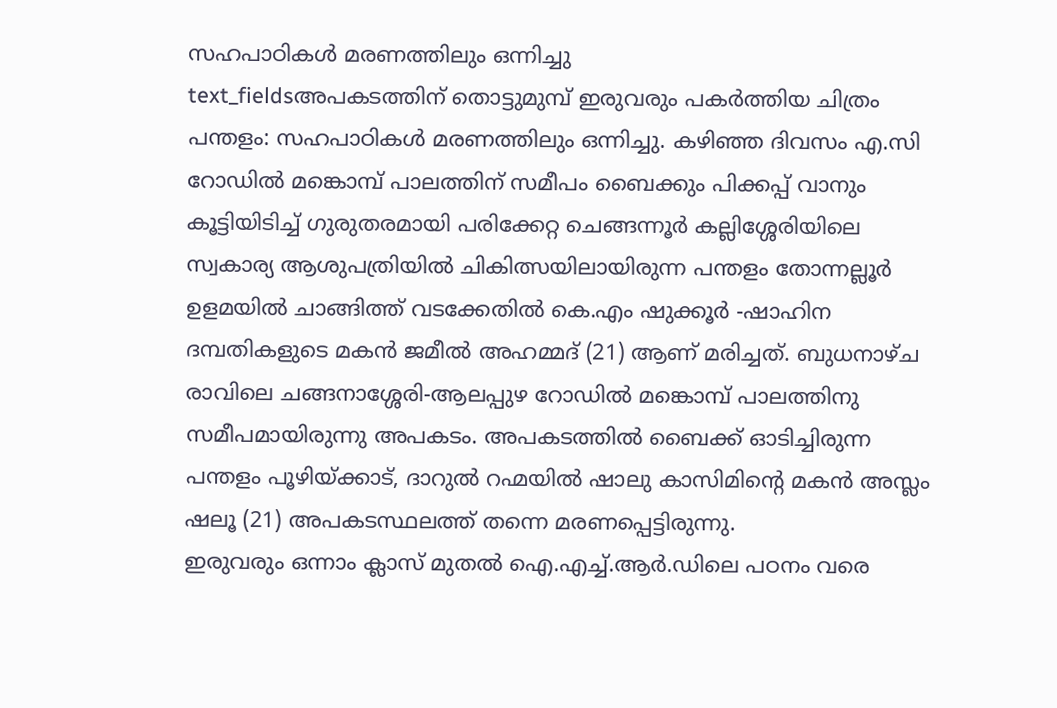സഹപാഠികൾ മരണത്തിലും ഒന്നിച്ചു
text_fieldsഅപകടത്തിന് തൊട്ടുമുമ്പ് ഇരുവരും പകർത്തിയ ചിത്രം
പന്തളം: സഹപാഠികൾ മരണത്തിലും ഒന്നിച്ചു. കഴിഞ്ഞ ദിവസം എ.സി റോഡിൽ മങ്കൊമ്പ് പാലത്തിന് സമീപം ബൈക്കും പിക്കപ്പ് വാനും കൂട്ടിയിടിച്ച് ഗുരുതരമായി പരിക്കേറ്റ ചെങ്ങന്നൂർ കല്ലിശ്ശേരിയിലെ സ്വകാര്യ ആശുപത്രിയിൽ ചികിത്സയിലായിരുന്ന പന്തളം തോന്നല്ലൂർ ഉളമയിൽ ചാങ്ങിത്ത് വടക്കേതിൽ കെ.എം ഷുക്കൂർ -ഷാഹിന ദമ്പതികളുടെ മകൻ ജമീൽ അഹമ്മദ് (21) ആണ് മരിച്ചത്. ബുധനാഴ്ച രാവിലെ ചങ്ങനാശ്ശേരി-ആലപ്പുഴ റോഡിൽ മങ്കൊമ്പ് പാലത്തിനു സമീപമായിരുന്നു അപകടം. അപകടത്തിൽ ബൈക്ക് ഓടിച്ചിരുന്ന പന്തളം പൂഴിയ്ക്കാട്, ദാറുൽ റഹ്മയിൽ ഷാലു കാസിമിന്റെ മകൻ അസ്ലം ഷലൂ (21) അപകടസ്ഥലത്ത് തന്നെ മരണപ്പെട്ടിരുന്നു.
ഇരുവരും ഒന്നാം ക്ലാസ് മുതൽ ഐ.എച്ച്.ആർ.ഡിലെ പഠനം വരെ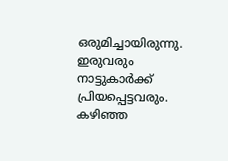ഒരുമിച്ചായിരുന്നു. ഇരുവരും നാട്ടുകാർക്ക് പ്രിയപ്പെട്ടവരും. കഴിഞ്ഞ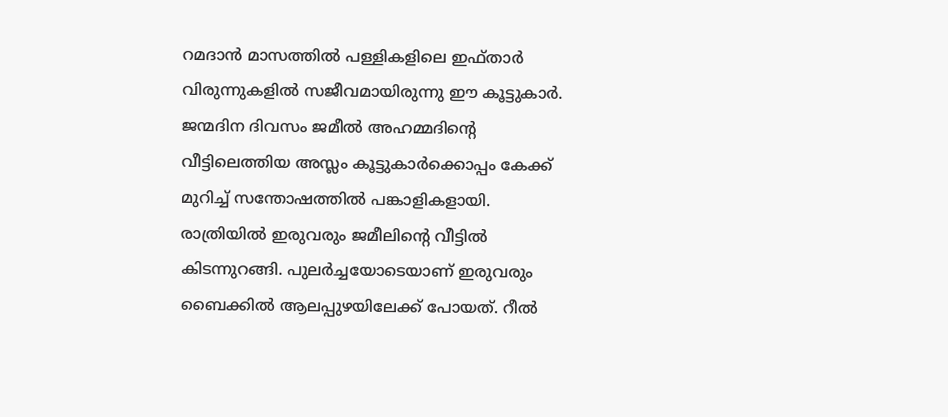റമദാൻ മാസത്തിൽ പള്ളികളിലെ ഇഫ്താർ വിരുന്നുകളിൽ സജീവമായിരുന്നു ഈ കൂട്ടുകാർ. ജന്മദിന ദിവസം ജമീൽ അഹമ്മദിന്റെ വീട്ടിലെത്തിയ അസ്ലം കൂട്ടുകാർക്കൊപ്പം കേക്ക് മുറിച്ച് സന്തോഷത്തിൽ പങ്കാളികളായി. രാത്രിയിൽ ഇരുവരും ജമീലിന്റെ വീട്ടിൽ കിടന്നുറങ്ങി. പുലർച്ചയോടെയാണ് ഇരുവരും ബൈക്കിൽ ആലപ്പുഴയിലേക്ക് പോയത്. റീൽ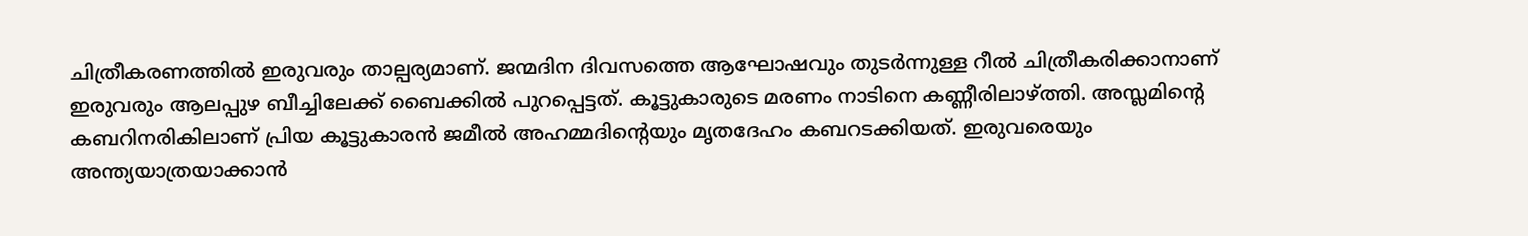ചിത്രീകരണത്തിൽ ഇരുവരും താല്പര്യമാണ്. ജന്മദിന ദിവസത്തെ ആഘോഷവും തുടർന്നുള്ള റീൽ ചിത്രീകരിക്കാനാണ് ഇരുവരും ആലപ്പുഴ ബീച്ചിലേക്ക് ബൈക്കിൽ പുറപ്പെട്ടത്. കൂട്ടുകാരുടെ മരണം നാടിനെ കണ്ണീരിലാഴ്ത്തി. അസ്ലമിന്റെ കബറിനരികിലാണ് പ്രിയ കൂട്ടുകാരൻ ജമീൽ അഹമ്മദിന്റെയും മൃതദേഹം കബറടക്കിയത്. ഇരുവരെയും അന്ത്യയാത്രയാക്കാൻ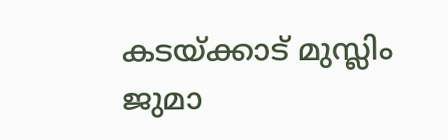കടയ്ക്കാട് മുസ്ലിം ജുമാ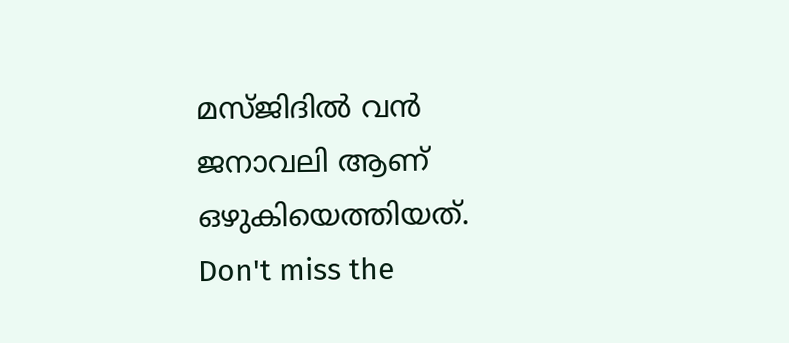മസ്ജിദിൽ വൻ ജനാവലി ആണ് ഒഴുകിയെത്തിയത്.
Don't miss the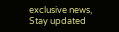exclusive news, Stay updated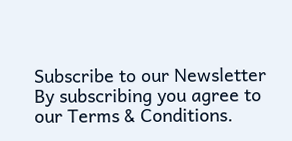Subscribe to our Newsletter
By subscribing you agree to our Terms & Conditions.